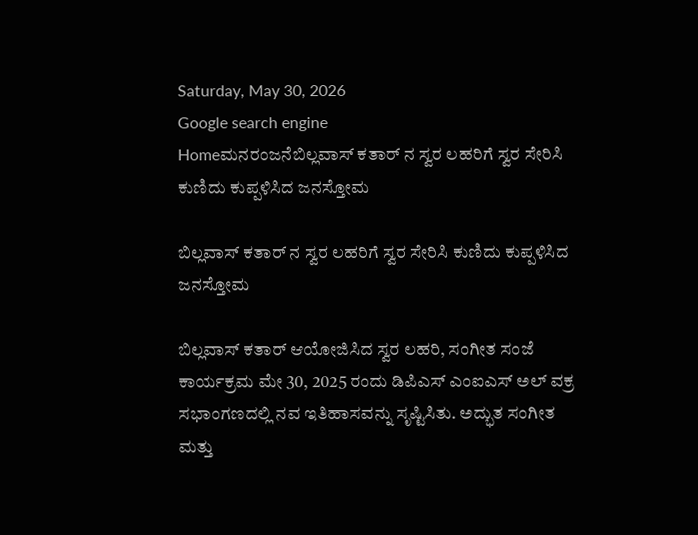Saturday, May 30, 2026
Google search engine
Homeಮನರಂಜನೆಬಿಲ್ಲವಾಸ್ ಕತಾರ್ ನ ಸ್ವರ ಲಹರಿಗೆ ಸ್ವರ ಸೇರಿಸಿ ಕುಣಿದು ಕುಪ್ಪಳಿಸಿದ ಜನಸ್ತೋಮ

ಬಿಲ್ಲವಾಸ್ ಕತಾರ್ ನ ಸ್ವರ ಲಹರಿಗೆ ಸ್ವರ ಸೇರಿಸಿ ಕುಣಿದು ಕುಪ್ಪಳಿಸಿದ ಜನಸ್ತೋಮ

ಬಿಲ್ಲವಾಸ್ ಕತಾರ್ ಆಯೋಜಿಸಿದ ಸ್ವರ ಲಹರಿ, ಸಂಗೀತ ಸಂಜೆ ಕಾರ್ಯಕ್ರಮ ಮೇ 30, 2025 ರಂದು ಡಿಪಿಎಸ್ ಎಂಐಎಸ್ ಅಲ್ ವಕ್ರ ಸಭಾಂಗಣದಲ್ಲಿ ನವ ಇತಿಹಾಸವನ್ನು ಸೃಷ್ಟಿಸಿತು. ಅದ್ಭುತ ಸಂಗೀತ ಮತ್ತು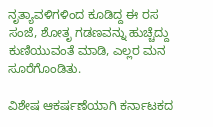ನೃತ್ಯಾವಳಿಗಳಿಂದ ಕೂಡಿದ್ದ ಈ ರಸ ಸಂಜೆ, ಶೋತೃ ಗಡಣವನ್ನು ಹುಚ್ಚೆದ್ದು ಕುಣಿಯುವಂತೆ ಮಾಡಿ, ಎಲ್ಲರ ಮನ ಸೂರೆಗೊಂಡಿತು.

ವಿಶೇಷ ಆಕರ್ಷಣೆಯಾಗಿ ಕರ್ನಾಟಕದ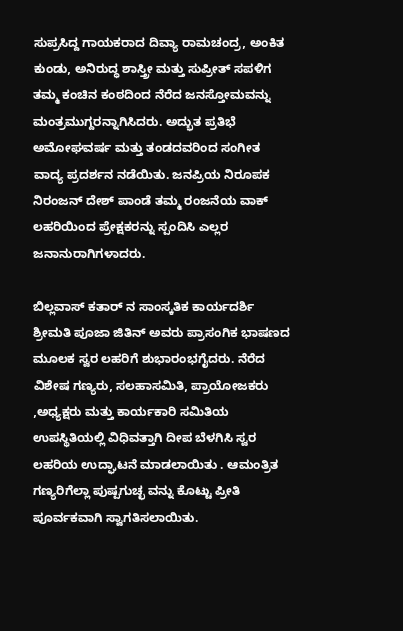ಸುಪ್ರಸಿದ್ದ ಗಾಯಕರಾದ ದಿವ್ಯಾ ರಾಮಚಂದ್ರ, ಅಂಕಿತ ಕುಂಡು, ಅನಿರುದ್ಧ ಶಾಸ್ತ್ರೀ ಮತ್ತು ಸುಪ್ರೀತ್ ಸಪಳಿಗ ತಮ್ಮ ಕಂಚಿನ ಕಂಠದಿಂದ ನೆರೆದ ಜನಸ್ತೋಮವನ್ನು ಮಂತ್ರಮುಗ್ದರನ್ನಾಗಿಸಿದರು. ಅದ್ಭುತ ಪ್ರತಿಭೆ ಅಮೋಘವರ್ಷ ಮತ್ತು ತಂಡದವರಿಂದ ಸಂಗೀತ ವಾದ್ಯ ಪ್ರದರ್ಶನ ನಡೆಯಿತು. ಜನಪ್ರಿಯ ನಿರೂಪಕ ನಿರಂಜನ್ ದೇಶ್ ಪಾಂಡೆ ತಮ್ಮ ರಂಜನೆಯ ವಾಕ್ ಲಹರಿಯಿಂದ ಪ್ರೇಕ್ಷಕರನ್ನು ಸ್ಪಂದಿಸಿ ಎಲ್ಲರ ಜನಾನುರಾಗಿಗಳಾದರು.

ಬಿಲ್ಲವಾಸ್ ಕತಾರ್ ನ ಸಾಂಸ್ಕತಿಕ ಕಾರ್ಯದರ್ಶಿ ಶ್ರೀಮತಿ ಪೂಜಾ ಜಿತಿನ್ ಅವರು ಪ್ರಾಸಂಗಿಕ ಭಾಷಣದ ಮೂಲಕ ಸ್ವರ ಲಹರಿಗೆ ಶುಭಾರಂಭಗೈದರು. ನೆರೆದ ವಿಶೇಷ ಗಣ್ಯರು, ಸಲಹಾಸಮಿತಿ, ಪ್ರಾಯೋಜಕರು ,ಅಧ್ಯಕ್ಷರು ಮತ್ತು ಕಾರ್ಯಕಾರಿ ಸಮಿತಿಯ ಉಪಸ್ಥಿತಿಯಲ್ಲಿ ವಿಧಿವತ್ತಾಗಿ ದೀಪ ಬೆಳಗಿಸಿ ಸ್ವರ ಲಹರಿಯ ಉದ್ಘಾಟನೆ ಮಾಡಲಾಯಿತು . ಆಮಂತ್ರಿತ ಗಣ್ಯರಿಗೆಲ್ಲಾ ಪುಷ್ಪಗುಚ್ಛ ವನ್ನು ಕೊಟ್ಟು ಪ್ರೀತಿ ಪೂರ್ವಕವಾಗಿ ಸ್ವಾಗತಿಸಲಾಯಿತು.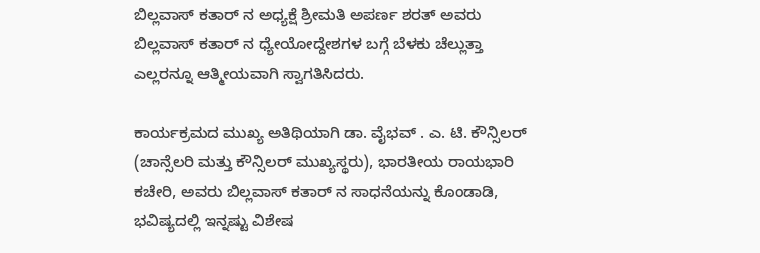ಬಿಲ್ಲವಾಸ್ ಕತಾರ್ ನ ಅಧ್ಯಕ್ಷೆ ಶ್ರೀಮತಿ ಅಪರ್ಣ ಶರತ್ ಅವರು ಬಿಲ್ಲವಾಸ್ ಕತಾರ್ ನ ಧ್ಯೇಯೋದ್ದೇಶಗಳ ಬಗ್ಗೆ ಬೆಳಕು ಚೆಲ್ಲುತ್ತಾ ಎಲ್ಲರನ್ನೂ ಆತ್ಮೀಯವಾಗಿ ಸ್ವಾಗತಿಸಿದರು.

ಕಾರ್ಯಕ್ರಮದ ಮುಖ್ಯ ಅತಿಥಿಯಾಗಿ ಡಾ. ವೈಭವ್ . ಎ. ಟಿ. ಕೌನ್ಸಿಲರ್ (ಚಾನ್ಸೆಲರಿ ಮತ್ತು ಕೌನ್ಸಿಲರ್ ಮುಖ್ಯಸ್ಥರು), ಭಾರತೀಯ ರಾಯಭಾರಿ ಕಚೇರಿ, ಅವರು ಬಿಲ್ಲವಾಸ್ ಕತಾರ್ ನ ಸಾಧನೆಯನ್ನು ಕೊಂಡಾಡಿ, ಭವಿಷ್ಯದಲ್ಲಿ ಇನ್ನಷ್ಟು ವಿಶೇಷ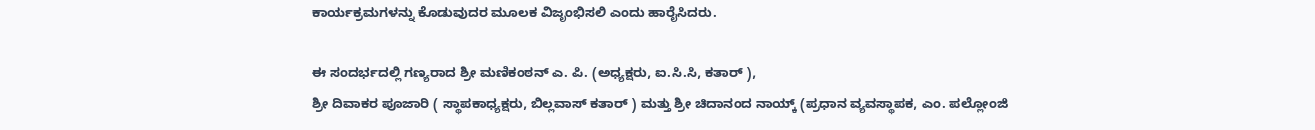ಕಾರ್ಯಕ್ರಮಗಳನ್ನು ಕೊಡುವುದರ ಮೂಲಕ ವಿಜೃಂಭಿಸಲಿ ಎಂದು ಹಾರೈಸಿದರು.

ಈ ಸಂದರ್ಭದಲ್ಲಿ ಗಣ್ಯರಾದ ಶ್ರೀ ಮಣಿಕಂಠನ್ ಎ. ಪಿ. (ಅಧ್ಯಕ್ಷರು, ಐ.ಸಿ.ಸಿ, ಕತಾರ್ ),
ಶ್ರೀ ದಿವಾಕರ ಪೂಜಾರಿ ( ಸ್ಥಾಪಕಾಧ್ಯಕ್ಷರು, ಬಿಲ್ಲವಾಸ್ ಕತಾರ್ ) ಮತ್ತು ಶ್ರೀ ಚಿದಾನಂದ ನಾಯ್ಕ್ (ಪ್ರಧಾನ ವ್ಯವಸ್ಥಾಪಕ, ಎಂ. ಪಲ್ಲೋಂಜಿ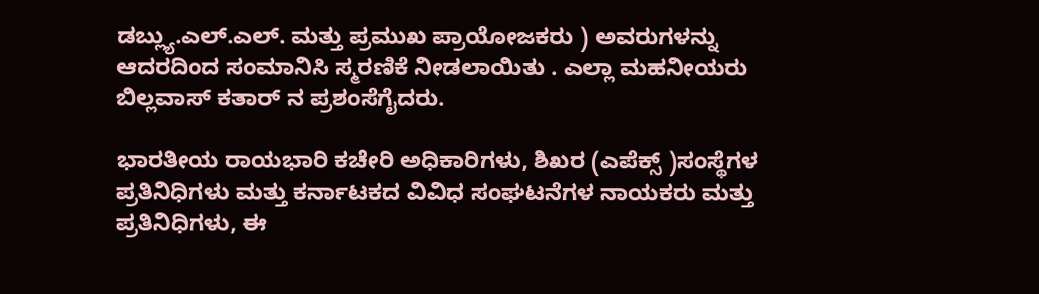ಡಬ್ಲ್ಯು.ಎಲ್‌.ಎಲ್. ಮತ್ತು ಪ್ರಮುಖ ಪ್ರಾಯೋಜಕರು ) ಅವರುಗಳನ್ನು ಆದರದಿಂದ ಸಂಮಾನಿಸಿ ಸ್ಮರಣಿಕೆ ನೀಡಲಾಯಿತು . ಎಲ್ಲಾ ಮಹನೀಯರು ಬಿಲ್ಲವಾಸ್ ಕತಾರ್ ನ ಪ್ರಶಂಸೆಗೈದರು.

ಭಾರತೀಯ ರಾಯಭಾರಿ ಕಚೇರಿ ಅಧಿಕಾರಿಗಳು, ಶಿಖರ (ಎಪೆಕ್ಸ್ )ಸಂಸ್ಥೆಗಳ ಪ್ರತಿನಿಧಿಗಳು ಮತ್ತು ಕರ್ನಾಟಕದ ವಿವಿಧ ಸಂಘಟನೆಗಳ ನಾಯಕರು ಮತ್ತು ಪ್ರತಿನಿಧಿಗಳು, ಈ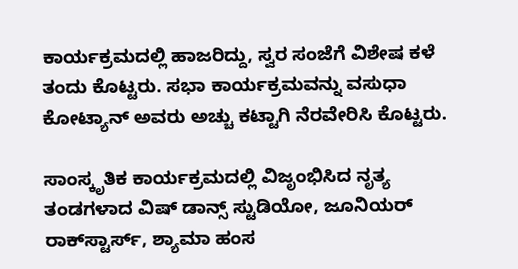ಕಾರ್ಯಕ್ರಮದಲ್ಲಿ ಹಾಜರಿದ್ದು, ಸ್ವರ ಸಂಜೆಗೆ ವಿಶೇಷ ಕಳೆ ತಂದು ಕೊಟ್ಟರು. ಸಭಾ ಕಾರ್ಯಕ್ರಮವನ್ನು ವಸುಧಾ ಕೋಟ್ಯಾನ್ ಅವರು ಅಚ್ಚು ಕಟ್ಟಾಗಿ ನೆರವೇರಿಸಿ ಕೊಟ್ಟರು.

ಸಾಂಸ್ಕೃತಿಕ ಕಾರ್ಯಕ್ರಮದಲ್ಲಿ ವಿಜೃಂಭಿಸಿದ ನೃತ್ಯ ತಂಡಗಳಾದ ವಿಷ್ ಡಾನ್ಸ್ ಸ್ಟುಡಿಯೋ, ಜೂನಿಯರ್ ರಾಕ್‌ಸ್ಟಾರ್ಸ್, ಶ್ಯಾಮಾ ಹಂಸ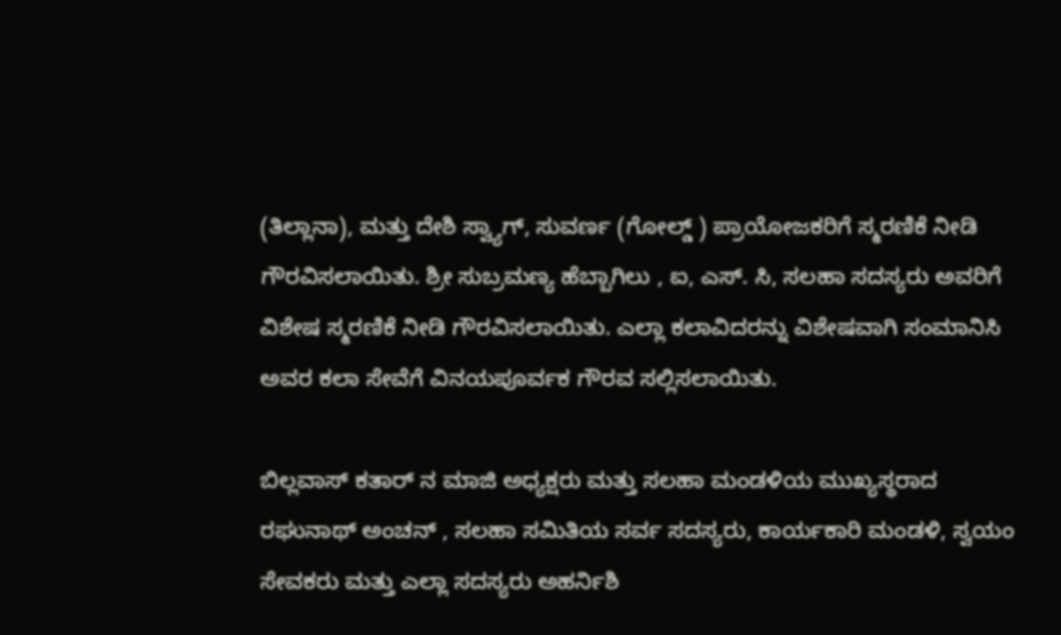(ತಿಲ್ಲಾನಾ), ಮತ್ತು ದೇಶಿ ಸ್ವ್ಯಾಗ್, ಸುವರ್ಣ (ಗೋಲ್ಡ್ ) ಪ್ರಾಯೋಜಕರಿಗೆ ಸ್ಮರಣಿಕೆ ನೀಡಿ ಗೌರವಿಸಲಾಯಿತು. ಶ್ರೀ ಸುಬ್ರಮಣ್ಯ ಹೆಬ್ಬಾಗಿಲು , ಐ, ಎಸ್. ಸಿ, ಸಲಹಾ ಸದಸ್ಯರು ಅವರಿಗೆ ವಿಶೇಷ ಸ್ಮರಣಿಕೆ ನೀಡಿ ಗೌರವಿಸಲಾಯಿತು. ಎಲ್ಲಾ ಕಲಾವಿದರನ್ನು ವಿಶೇಷವಾಗಿ ಸಂಮಾನಿಸಿ ಅವರ ಕಲಾ ಸೇವೆಗೆ ವಿನಯಪೂರ್ವಕ ಗೌರವ ಸಲ್ಲಿಸಲಾಯಿತು.

ಬಿಲ್ಲವಾಸ್ ಕತಾರ್ ನ ಮಾಜಿ ಅಧ್ಯಕ್ಷರು ಮತ್ತು ಸಲಹಾ ಮಂಡಳಿಯ ಮುಖ್ಯಸ್ಥರಾದ ರಘುನಾಥ್ ಅಂಚನ್ , ಸಲಹಾ ಸಮಿತಿಯ ಸರ್ವ ಸದಸ್ಯರು, ಕಾರ್ಯಕಾರಿ ಮಂಡಳಿ, ಸ್ವಯಂ ಸೇವಕರು ಮತ್ತು ಎಲ್ಲಾ ಸದಸ್ಯರು ಅಹರ್ನಿಶಿ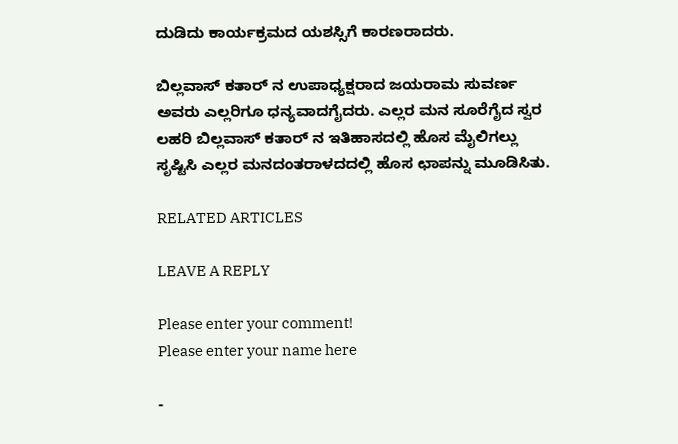ದುಡಿದು ಕಾರ್ಯಕ್ರಮದ ಯಶಸ್ಸಿಗೆ ಕಾರಣರಾದರು.

ಬಿಲ್ಲವಾಸ್ ಕತಾರ್ ನ ಉಪಾಧ್ಯಕ್ಷರಾದ ಜಯರಾಮ ಸುವರ್ಣ ಅವರು ಎಲ್ಲರಿಗೂ ಧನ್ಯವಾದಗೈದರು. ಎಲ್ಲರ ಮನ ಸೂರೆಗೈದ ಸ್ವರ ಲಹರಿ ಬಿಲ್ಲವಾಸ್ ಕತಾರ್ ನ ಇತಿಹಾಸದಲ್ಲಿ ಹೊಸ ಮೈಲಿಗಲ್ಲು ಸೃಷ್ಟಿಸಿ ಎಲ್ಲರ ಮನದಂತರಾಳದದಲ್ಲಿ ಹೊಸ ಛಾಪನ್ನು ಮೂಡಿಸಿತು.

RELATED ARTICLES

LEAVE A REPLY

Please enter your comment!
Please enter your name here

-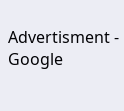Advertisment -
Google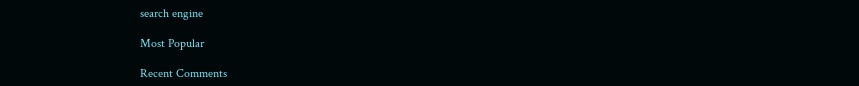search engine

Most Popular

Recent Comments